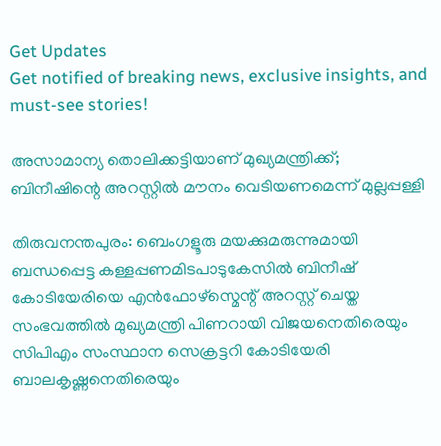Get Updates
Get notified of breaking news, exclusive insights, and must-see stories!

അസാമാന്യ തൊലിക്കട്ടിയാണ് മുഖ്യമന്ത്രിക്ക്; ബിനീഷിന്റെ അറസ്റ്റിൽ മൗനം വെടിയണമെന്ന് മുല്ലപ്പള്ളി

തിരുവനന്തപുരം: ബെംഗളൂരു മയക്കുമരുന്നുമായി ബന്ധപ്പെട്ട കള്ളപ്പണമിടപാടുകേസില്‍ ബിനീഷ് കോടിയേരിയെ എന്‍ഫോഴ്സ്മെന്റ് അറസ്റ്റ് ചെയ്ത സംഭവത്തില്‍ മുഖ്യമന്ത്രി പിണറായി വിജയനെതിരെയും സിപിഎം സംസ്ഥാന സെക്രട്ടറി കോടിയേരി ബാലകൃഷ്ണനെതിരെയും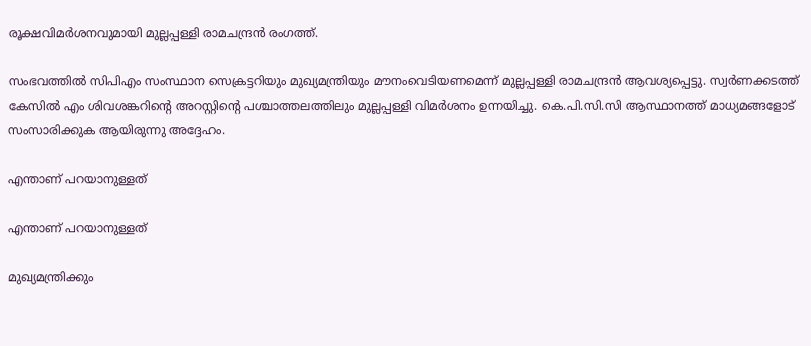രൂക്ഷവിമര്‍ശനവുമായി മുല്ലപ്പള്ളി രാമചന്ദ്രന്‍ രംഗത്ത്.

സംഭവത്തില്‍ സിപിഎം സംസ്ഥാന സെക്രട്ടറിയും മുഖ്യമന്ത്രിയും മൗനംവെടിയണമെന്ന് മുല്ലപ്പള്ളി രാമചന്ദ്രന്‍ ആവശ്യപ്പെട്ടു. സ്വര്‍ണക്കടത്ത് കേസില്‍ എം ശിവശങ്കറിന്റെ അറസ്റ്റിന്റെ പശ്ചാത്തലത്തിലും മുല്ലപ്പള്ളി വിമര്‍ശനം ഉന്നയിച്ചു. കെ.പി.സി.സി ആസ്ഥാനത്ത് മാധ്യമങ്ങളോട് സംസാരിക്കുക ആയിരുന്നു അദ്ദേഹം.

എന്താണ് പറയാനുള്ളത്

എന്താണ് പറയാനുള്ളത്

മുഖ്യമന്ത്രിക്കും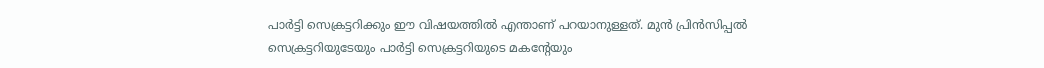പാര്‍ട്ടി സെക്രട്ടറിക്കും ഈ വിഷയത്തില്‍ എന്താണ് പറയാനുള്ളത്. മുന്‍ പ്രിന്‍സിപ്പല്‍ സെക്രട്ടറിയുടേയും പാര്‍ട്ടി സെക്രട്ടറിയുടെ മകന്റേയും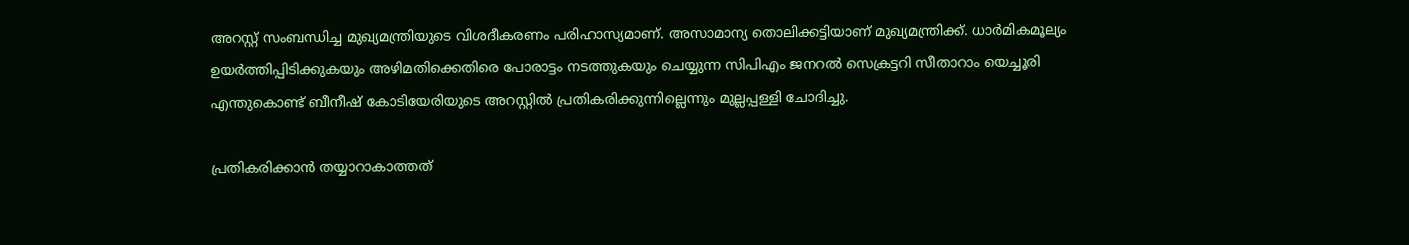അറസ്റ്റ് സംബന്ധിച്ച മുഖ്യമന്ത്രിയുടെ വിശദീകരണം പരിഹാസ്യമാണ്. അസാമാന്യ തൊലിക്കട്ടിയാണ് മുഖ്യമന്ത്രിക്ക്. ധാര്‍മികമൂല്യം ഉയര്‍ത്തിപ്പിടിക്കുകയും അഴിമതിക്കെതിരെ പോരാട്ടം നടത്തുകയും ചെയ്യുന്ന സിപിഎം ജനറല്‍ സെക്രട്ടറി സീതാറാം യെച്ചൂരി എന്തുകൊണ്ട് ബീനീഷ് കോടിയേരിയുടെ അറസ്റ്റില്‍ പ്രതികരിക്കുന്നില്ലെന്നും മുല്ലപ്പള്ളി ചോദിച്ചു.

പ്രതികരിക്കാന്‍ തയ്യാറാകാത്തത്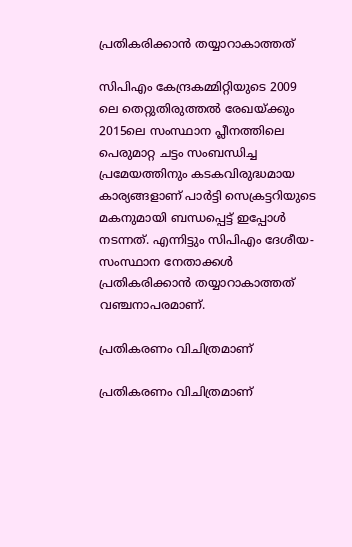പ്രതികരിക്കാന്‍ തയ്യാറാകാത്തത്

സിപിഎം കേന്ദ്രകമ്മിറ്റിയുടെ 2009 ലെ തെറ്റുതിരുത്തല്‍ രേഖയ്ക്കും 2015ലെ സംസ്ഥാന പ്ലീനത്തിലെ പെരുമാറ്റ ചട്ടം സംബന്ധിച്ച പ്രമേയത്തിനും കടകവിരുദ്ധമായ കാര്യങ്ങളാണ് പാര്‍ട്ടി സെക്രട്ടറിയുടെ മകനുമായി ബന്ധപ്പെട്ട് ഇപ്പോള്‍ നടന്നത്. എന്നിട്ടും സിപിഎം ദേശീയ-സംസ്ഥാന നേതാക്കള്‍ പ്രതികരിക്കാന്‍ തയ്യാറാകാത്തത് വഞ്ചനാപരമാണ്.

പ്രതികരണം വിചിത്രമാണ്

പ്രതികരണം വിചിത്രമാണ്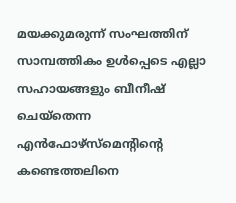മയക്കുമരുന്ന് സംഘത്തിന് സാമ്പത്തികം ഉള്‍പ്പെടെ എല്ലാ സഹായങ്ങളും ബീനീഷ് ചെയ്തെന്ന എന്‍ഫോഴ്സ്മെന്റിന്റെ കണ്ടെത്തലിനെ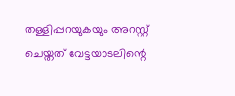തള്ളിപ്പറയുകയും അറസ്റ്റ് ചെയ്തത് വേട്ടയാടലിന്റെ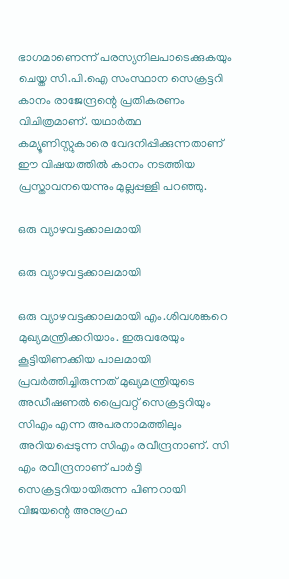ഭാഗമാണെന്ന് പരസ്യനിലപാടെക്കുകയും ചെയ്ത സി.പി.ഐ സംസ്ഥാന സെക്രട്ടറി കാനം രാജേന്ദ്രന്റെ പ്രതികരണം വിചിത്രമാണ്. യഥാര്‍ത്ഥ കമ്യൂണിസ്റ്റുകാരെ വേദനിപ്പിക്കുന്നതാണ് ഈ വിഷയത്തില്‍ കാനം നടത്തിയ പ്രസ്താവനയെന്നും മുല്ലപ്പള്ളി പറഞ്ഞു.

ഒരു വ്യാഴവട്ടക്കാലമായി

ഒരു വ്യാഴവട്ടക്കാലമായി

ഒരു വ്യാഴവട്ടക്കാലമായി എം.ശിവശങ്കറെ മുഖ്യമന്ത്രിക്കറിയാം. ഇരുവരേയും കൂട്ടിയിണക്കിയ പാലമായി പ്രവര്‍ത്തിച്ചിരുന്നത് മുഖ്യമന്ത്രിയുടെ അഡീഷണല്‍ പ്രൈവറ്റ് സെക്രട്ടറിയും സിഎം എന്ന അപരനാമത്തിലും അറിയപ്പെടുന്ന സിഎം രവീന്ദ്രനാണ്. സി എം രവീന്ദ്രനാണ് പാര്‍ട്ടി സെക്രട്ടറിയായിരുന്ന പിണറായി വിജയന്റെ അനുഗ്രഹ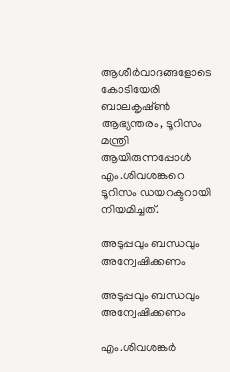ആശീര്‍വാദങ്ങളോടെ കോടിയേരി ബാലകൃഷ്ണ്‍ ആഭ്യന്തരം, ടൂറിസം മന്ത്രി ആയിരുന്നപ്പോള്‍ എം.ശിവശങ്കറെ ടൂറിസം ഡയറക്ടറായി നിയമിച്ചത്.

അടുപ്പവും ബന്ധവും അന്വേഷിക്കണം

അടുപ്പവും ബന്ധവും അന്വേഷിക്കണം

എം.ശിവശങ്കര്‍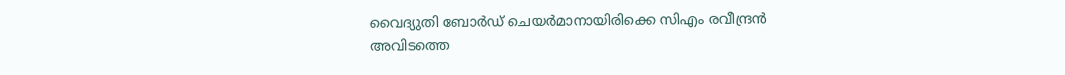വൈദ്യുതി ബോര്‍ഡ് ചെയര്‍മാനായിരിക്കെ സിഎം രവീന്ദ്രന്‍ അവിടത്തെ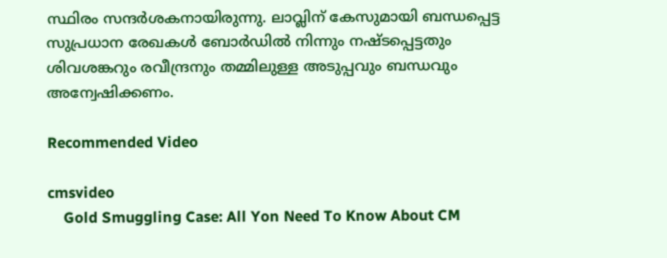സ്ഥിരം സന്ദര്‍ശകനായിരുന്നു. ലാവ്ലിന് കേസുമായി ബന്ധപ്പെട്ട സുപ്രധാന രേഖകള്‍ ബോര്‍ഡില്‍ നിന്നും നഷ്ടപ്പെട്ടതും ശിവശങ്കറും രവീന്ദ്രനും തമ്മിലുള്ള അടുപ്പവും ബന്ധവും അന്വേഷിക്കണം.

Recommended Video

cmsvideo
    Gold Smuggling Case: All Yon Need To Know About CM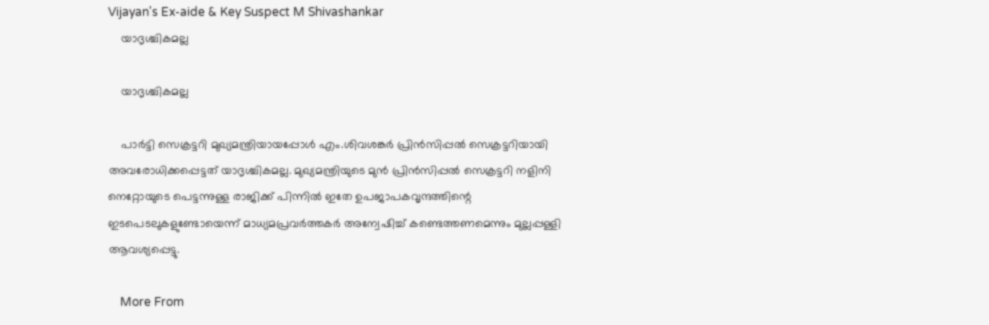Vijayan's Ex-aide & Key Suspect M Shivashankar
    യാദൃശ്ചികമല്ല

    യാദൃശ്ചികമല്ല

    പാര്‍ട്ടി സെക്രട്ടറി മുഖ്യമന്ത്രിയായപ്പോള്‍ എം.ശിവശങ്കര്‍ പ്രിന്‍സിപ്പല്‍ സെക്രട്ടറിയായി അവരോധിക്കപ്പെട്ടത് യാദൃശ്ചികമല്ല. മുഖ്യമന്ത്രിയുടെ മുന്‍ പ്രിന്‍സിപ്പല്‍ സെക്രട്ടറി നളിനി നെറ്റോയുടെ പെട്ടന്നുള്ള രാജിക്ക് പിന്നില്‍ ഇതേ ഉപജാപകവൃന്ദത്തിന്റെ ഇടപെടലുകളുണ്ടോയെന്ന് മാധ്യമപ്രവര്‍ത്തകര്‍ അന്വേഷിച്ച് കണ്ടെത്തണമെന്നും മുല്ലപ്പള്ളി ആവശ്യപ്പെട്ടു.

    More From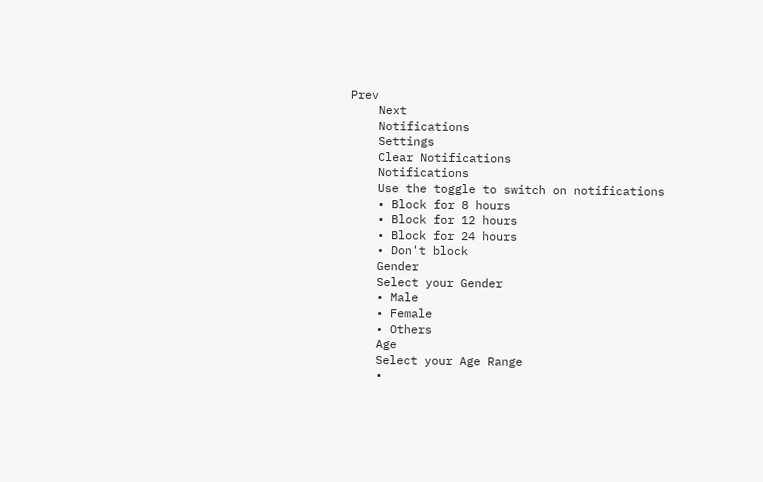Prev
    Next
    Notifications
    Settings
    Clear Notifications
    Notifications
    Use the toggle to switch on notifications
    • Block for 8 hours
    • Block for 12 hours
    • Block for 24 hours
    • Don't block
    Gender
    Select your Gender
    • Male
    • Female
    • Others
    Age
    Select your Age Range
    •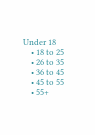Under 18
    • 18 to 25
    • 26 to 35
    • 36 to 45
    • 45 to 55
    • 55+